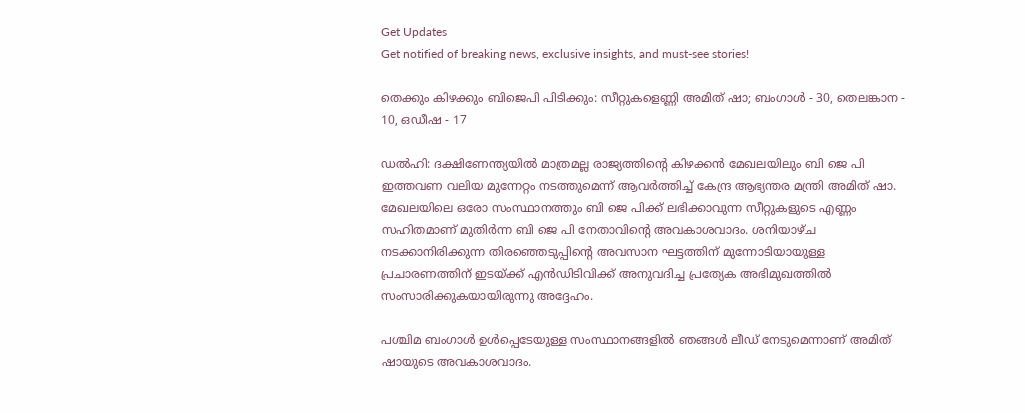Get Updates
Get notified of breaking news, exclusive insights, and must-see stories!

തെക്കും കിഴക്കും ബിജെപി പിടിക്കും: സീറ്റുകളെണ്ണി അമിത് ഷാ; ബംഗാള്‍ - 30, തെലങ്കാന - 10, ഒഡീഷ - 17

ഡല്‍ഹി: ദക്ഷിണേന്ത്യയില്‍ മാത്രമല്ല രാജ്യത്തിന്റെ കിഴക്കന്‍ മേഖലയിലും ബി ജെ പി ഇത്തവണ വലിയ മുന്നേറ്റം നടത്തുമെന്ന് ആവർത്തിച്ച് കേന്ദ്ര ആഭ്യന്തര മന്ത്രി അമിത് ഷാ. മേഖലയിലെ ഒരോ സംസ്ഥാനത്തും ബി ജെ പിക്ക് ലഭിക്കാവുന്ന സീറ്റുകളുടെ എണ്ണം സഹിതമാണ് മുതിർന്ന ബി ജെ പി നേതാവിന്റെ അവകാശവാദം. ശനിയാഴ്ച നടക്കാനിരിക്കുന്ന തിരഞ്ഞെടുപ്പിൻ്റെ അവസാന ഘട്ടത്തിന് മുന്നോടിയായുള്ള പ്രചാരണത്തിന് ഇടയ്ക്ക് എൻഡിടിവിക്ക് അനുവദിച്ച പ്രത്യേക അഭിമുഖത്തില്‍ സംസാരിക്കുകയായിരുന്നു അദ്ദേഹം.

പശ്ചിമ ബംഗാള്‍ ഉള്‍പ്പെടേയുള്ള സംസ്ഥാനങ്ങളില്‍ ഞങ്ങള്‍ ലീഡ് നേടുമെന്നാണ് അമിത് ഷായുടെ അവകാശവാദം.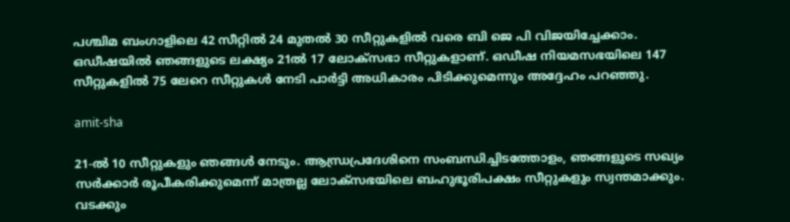പശ്ചിമ ബംഗാളിലെ 42 സീറ്റില്‍ 24 മുതൽ 30 സീറ്റുകളില്‍ വരെ ബി ജെ പി വിജയിച്ചേക്കാം. ഒഡീഷയിൽ ഞങ്ങളുടെ ലക്ഷ്യം 21ല്‍ 17 ലോക്‌സഭാ സീറ്റുകളാണ്. ഒഡീഷ നിയമസഭയിലെ 147 സീറ്റുകളില്‍ 75 ലേറെ സീറ്റുകള്‍ നേടി പാർട്ടി അധികാരം പിടിക്കുമെന്നും അദ്ദേഹം പറഞ്ഞു.

amit-sha

21-ൽ 10 സീറ്റുകളും ഞങ്ങൾ നേടും. ആന്ധ്രപ്രദേശിനെ സംബന്ധിച്ചിടത്തോളം, ഞങ്ങളുടെ സഖ്യം സർക്കാർ രൂപീകരിക്കുമെന്ന് മാത്രല്ല ലോക്സഭയിലെ ബഹുഭൂരിപക്ഷം സീറ്റുകളും സ്വന്തമാക്കും. വടക്കും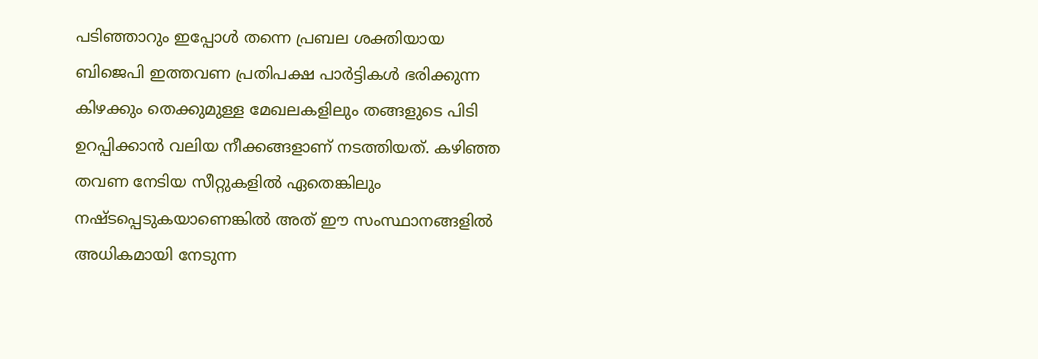പടിഞ്ഞാറും ഇപ്പോൾ തന്നെ പ്രബല ശക്തിയായ ബിജെപി ഇത്തവണ പ്രതിപക്ഷ പാർട്ടികൾ ഭരിക്കുന്ന കിഴക്കും തെക്കുമുള്ള മേഖലകളിലും തങ്ങളുടെ പിടി ഉറപ്പിക്കാന്‍ വലിയ നീക്കങ്ങളാണ് നടത്തിയത്. കഴിഞ്ഞ തവണ നേടിയ സീറ്റുകളില്‍ ഏതെങ്കിലും നഷ്ടപ്പെടുകയാണെങ്കില്‍ അത് ഈ സംസ്ഥാനങ്ങളില്‍ അധികമായി നേടുന്ന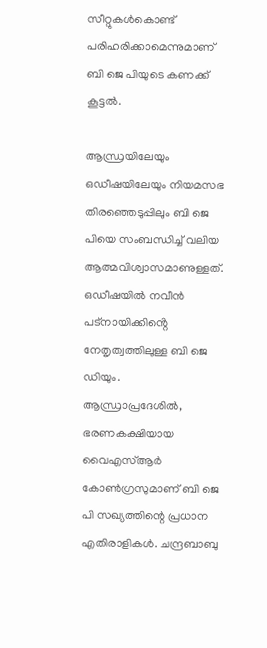സീറ്റുകള്‍കൊണ്ട് പരിഹരിക്കാമെന്നുമാണ് ബി ജെ പിയുടെ കണക്ക് കൂട്ടല്‍.

ആന്ധ്രയിലേയും ഒഡീഷയിലേയും നിയമസഭ തിരഞ്ഞെടുപ്പിലും ബി ജെ പിയെ സംബന്ധിച്ച് വലിയ ആത്മവിശ്വാസമാണുള്ളത്. ഒഡീഷയിൽ നവീൻ പട്‌നായിക്കിൻ്റെ നേതൃത്വത്തിലുള്ള ബി ജെ ഡിയും. ആന്ധ്രാപ്രദേശില്‍, ഭരണകക്ഷിയായ വൈഎസ്ആർ കോൺഗ്രസുമാണ് ബി ജെ പി സഖ്യത്തിന്റെ പ്രധാന എതിരാളികള്‍. ചന്ദ്രബാബു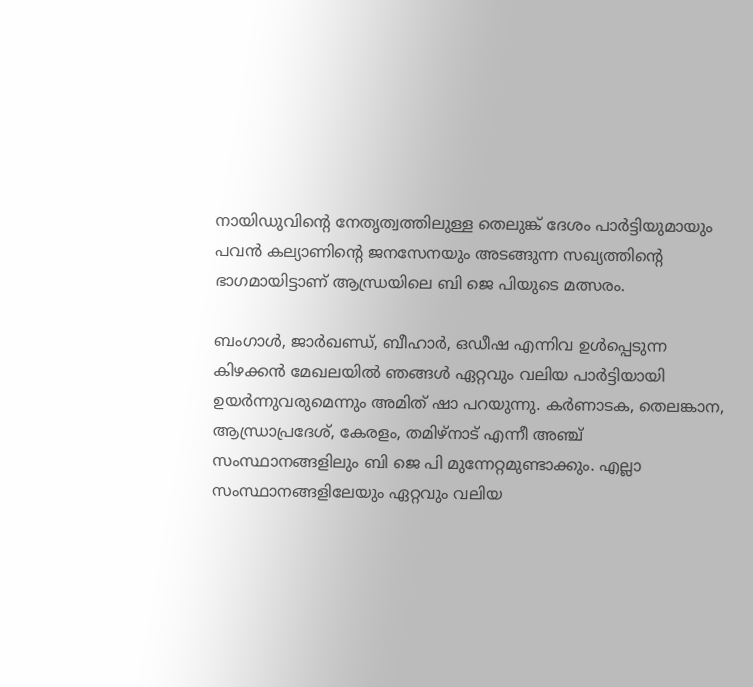നായിഡുവിൻ്റെ നേതൃത്വത്തിലുള്ള തെലുങ്ക് ദേശം പാർട്ടിയുമായും പവന്‍ കല്യാണിന്റെ ജനസേനയും അടങ്ങുന്ന സഖ്യത്തിന്റെ ഭാഗമായിട്ടാണ് ആന്ധ്രയിലെ ബി ജെ പിയുടെ മത്സരം.

ബംഗാൾ, ജാർഖണ്ഡ്, ബീഹാർ, ഒഡീഷ എന്നിവ ഉൾപ്പെടുന്ന കിഴക്കൻ മേഖലയിൽ ഞങ്ങൾ ഏറ്റവും വലിയ പാർട്ടിയായി ഉയർന്നുവരുമെന്നും അമിത് ഷാ പറയുന്നു. കർണാടക, തെലങ്കാന, ആന്ധ്രാപ്രദേശ്, കേരളം, തമിഴ്‌നാട് എന്നീ അഞ്ച് സംസ്ഥാനങ്ങളിലും ബി ജെ പി മുന്നേറ്റമുണ്ടാക്കും. എല്ലാ സംസ്ഥാനങ്ങളിലേയും ഏറ്റവും വലിയ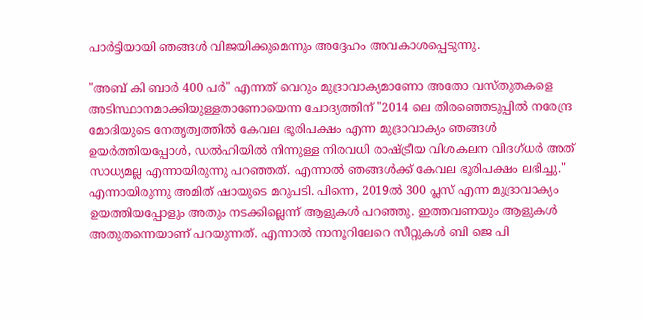പാർട്ടിയായി ഞങ്ങള്‍ വിജയിക്കുമെന്നും അദ്ദേഹം അവകാശപ്പെടുന്നു.

"അബ് കി ബാർ 400 പർ" എന്നത് വെറും മുദ്രാവാക്യമാണോ അതോ വസ്തുതകളെ അടിസ്ഥാനമാക്കിയുള്ളതാണോയെന്ന ചോദ്യത്തിന് "2014 ലെ തിരഞ്ഞെടുപ്പിൽ നരേന്ദ്ര മോദിയുടെ നേതൃത്വത്തിൽ കേവല ഭൂരിപക്ഷം എന്ന മുദ്രാവാക്യം ഞങ്ങള്‍ ഉയർത്തിയപ്പോള്‍, ഡൽഹിയിൽ നിന്നുള്ള നിരവധി രാഷ്ട്രീയ വിശകലന വിദഗ്ധർ അത് സാധ്യമല്ല എന്നായിരുന്നു പറഞ്ഞത്. എന്നാൽ ഞങ്ങൾക്ക് കേവല ഭൂരിപക്ഷം ലഭിച്ചു." എന്നായിരുന്നു അമിത് ഷായുടെ മറുപടി. പിന്നെ, 2019ൽ 300 പ്ലസ് എന്ന മുദ്രാവാക്യം ഉയത്തിയപ്പോളും അതും നടക്കില്ലെന്ന് ആളുകൾ പറഞ്ഞു. ഇത്തവണയും ആളുകൾ അതുതന്നെയാണ് പറയുന്നത്. എന്നാൽ നാനൂറിലേറെ സീറ്റുകള്‍ ബി ജെ പി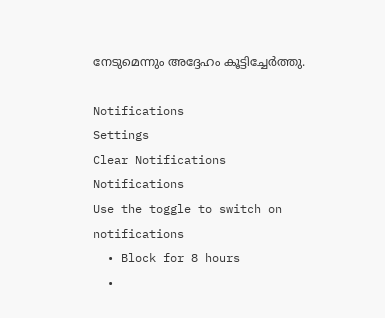നേടുമെന്നും അദ്ദേഹം കൂട്ടിച്ചേർത്തു.

Notifications
Settings
Clear Notifications
Notifications
Use the toggle to switch on notifications
  • Block for 8 hours
  •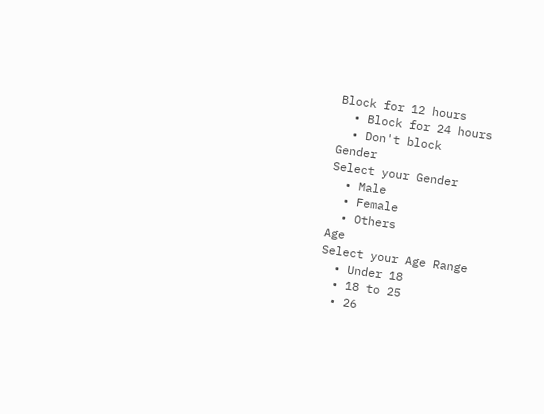Block for 12 hours
  • Block for 24 hours
  • Don't block
Gender
Select your Gender
  • Male
  • Female
  • Others
Age
Select your Age Range
  • Under 18
  • 18 to 25
  • 26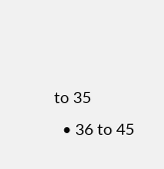to 35
  • 36 to 45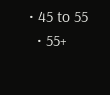• 45 to 55
  • 55+